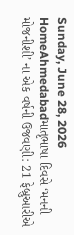Sunday, June 28, 2026
HomeAhmedabadમાતૃભાષા દિવસે ‘મનની મોજનીશી’ ના એક વર્ષની ઉજવણી: 21 ફેબ્રુઆરીએ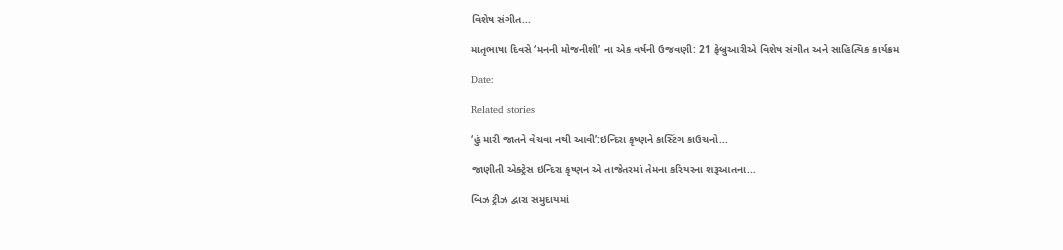વિશેષ સંગીત...

માતૃભાષા દિવસે ‘મનની મોજનીશી’ ના એક વર્ષની ઉજવણી: 21 ફેબ્રુઆરીએ વિશેષ સંગીત અને સાહિત્યિક કાર્યક્રમ

Date:

Related stories

‘હું મારી જાતને વેચવા નથી આવી’:ઇન્દિરા કૃષ્ણને કાસ્ટિંગ કાઉચનો...

જાણીતી એક્ટ્રેસ ઇન્દિરા કૃષ્ણન એ તાજેતરમાં તેમના કરિયરના શરૂઆતના...

બિઝ ટ્રીઝ દ્વારા સમુદાયમાં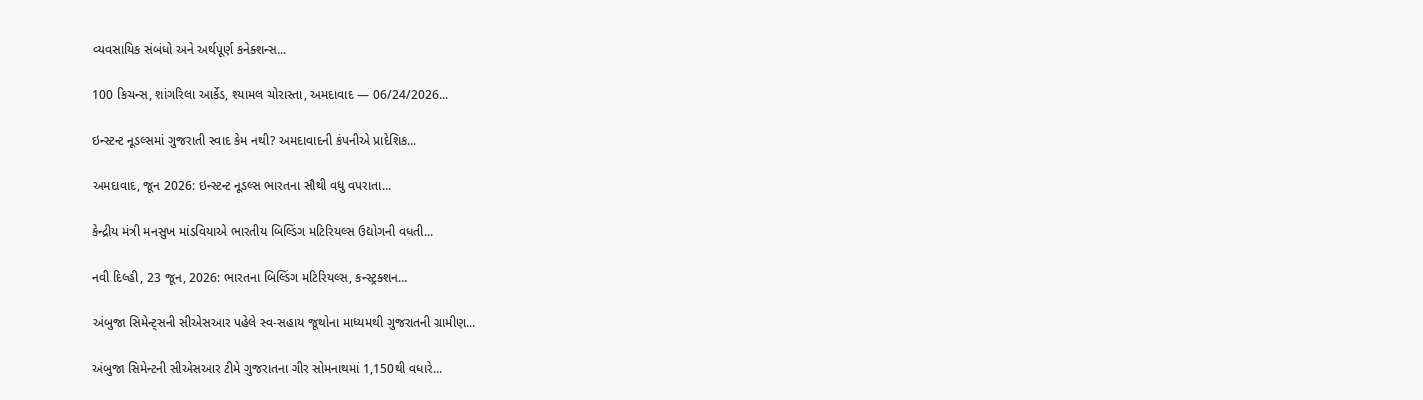વ્યવસાયિક સંબંધો અને અર્થપૂર્ણ કનેક્શન્સ...

100 કિચન્સ, શાંગરિલા આર્કેડ, શ્યામલ ચોરાસ્તા, અમદાવાદ — 06/24/2026...

ઇન્સ્ટન્ટ નૂડલ્સમાં ગુજરાતી સ્વાદ કેમ નથી? અમદાવાદની કંપનીએ પ્રાદેશિક...

અમદાવાદ, જૂન 2026: ઇન્સ્ટન્ટ નૂડલ્સ ભારતના સૌથી વધુ વપરાતા...

કેન્દ્રીય મંત્રી મનસુખ માંડવિયાએ ભારતીય બિલ્ડિંગ મટિરિયલ્સ ઉદ્યોગની વધતી...

નવી દિલ્હી, 23 જૂન, 2026: ભારતના બિલ્ડિંગ મટિરિયલ્સ, કન્સ્ટ્રક્શન...

અંબુજા સિમેન્ટ્સની સીએસઆર પહેલે સ્વ-સહાય જૂથોના માધ્યમથી ગુજરાતની ગ્રામીણ...

અંબુજા સિમેન્ટની સીએસઆર ટીમે ગુજરાતના ગીર સોમનાથમાં 1,150થી વધારે...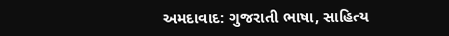અમદાવાદ: ગુજરાતી ભાષા, સાહિત્ય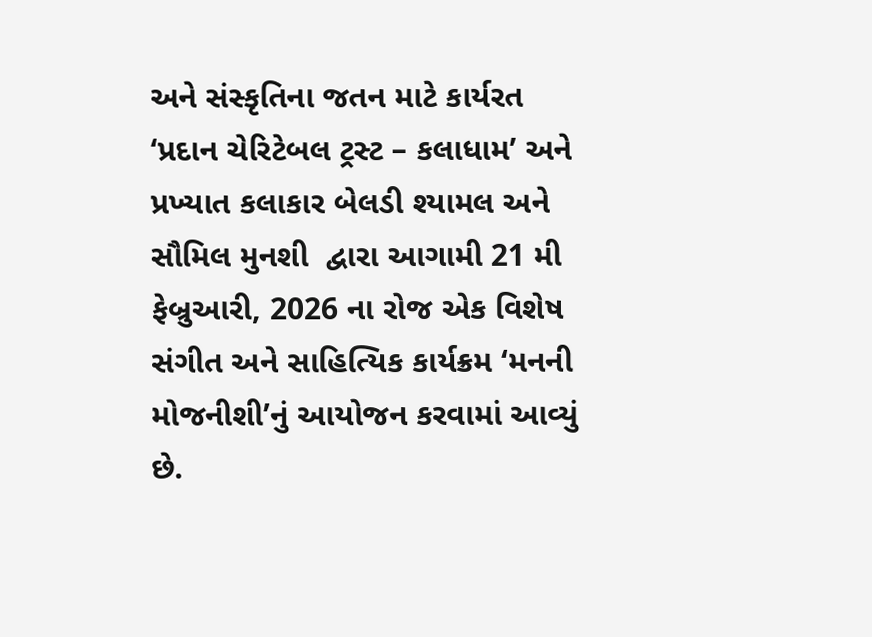અને સંસ્કૃતિના જતન માટે કાર્યરત ‘પ્રદાન ચેરિટેબલ ટ્રસ્ટ – કલાધામ’ અને પ્રખ્યાત કલાકાર બેલડી શ્યામલ અને સૌમિલ મુનશી  દ્વારા આગામી 21 મી ફેબ્રુઆરી, 2026 ના રોજ એક વિશેષ સંગીત અને સાહિત્યિક કાર્યક્રમ ‘મનની મોજનીશી’નું આયોજન કરવામાં આવ્યું છે.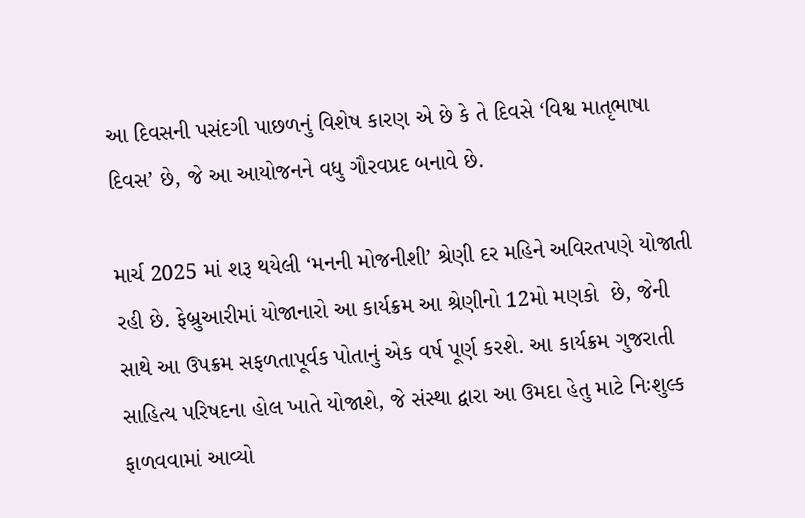આ દિવસની પસંદગી પાછળનું વિશેષ કારણ એ છે કે તે દિવસે ‘વિશ્વ માતૃભાષા દિવસ’ છે, જે આ આયોજનને વધુ ગૌરવપ્રદ બનાવે છે.

માર્ચ 2025 માં શરૂ થયેલી ‘મનની મોજનીશી’ શ્રેણી દર મહિને અવિરતપણે યોજાતી રહી છે. ફેબ્રુઆરીમાં યોજાનારો આ કાર્યક્રમ આ શ્રેણીનો 12મો મણકો  છે, જેની સાથે આ ઉપક્રમ સફળતાપૂર્વક પોતાનું એક વર્ષ પૂર્ણ કરશે. આ કાર્યક્રમ ગુજરાતી સાહિત્ય પરિષદના હોલ ખાતે યોજાશે, જે સંસ્થા દ્વારા આ ઉમદા હેતુ માટે નિઃશુલ્ક ફાળવવામાં આવ્યો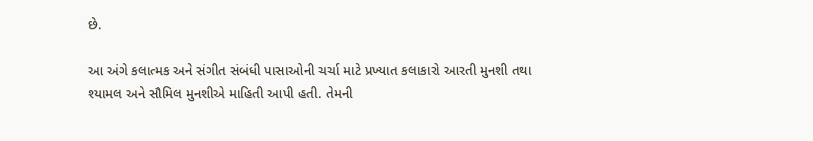છે.

આ અંગે કલાત્મક અને સંગીત સંબંધી પાસાઓની ચર્ચા માટે પ્રખ્યાત કલાકારો આરતી મુનશી તથા  શ્યામલ અને સૌમિલ મુનશીએ માહિતી આપી હતી. તેમની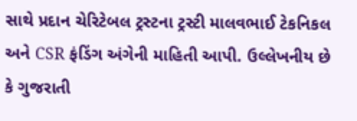સાથે પ્રદાન ચેરિટેબલ ટ્રસ્ટના ટ્રસ્ટી માલવભાઈ ટેકનિકલ અને CSR ફંડિંગ અંગેની માહિતી આપી. ઉલ્લેખનીય છે કે ગુજરાતી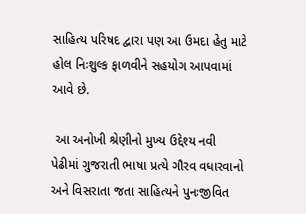સાહિત્ય પરિષદ દ્વારા પણ આ ઉમદા હેતુ માટે હોલ નિઃશુલ્ક ફાળવીને સહયોગ આપવામાં આવે છે.

 આ અનોખી શ્રેણીનો મુખ્ય ઉદ્દેશ્ય નવી પેઢીમાં ગુજરાતી ભાષા પ્રત્યે ગૌરવ વધારવાનો અને વિસરાતા જતા સાહિત્યને પુનઃજીવિત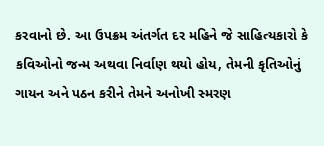કરવાનો છે. આ ઉપક્રમ અંતર્ગત દર મહિને જે સાહિત્યકારો કે કવિઓનો જન્મ અથવા નિર્વાણ થયો હોય, તેમની કૃતિઓનું ગાયન અને પઠન કરીને તેમને અનોખી સ્મરણ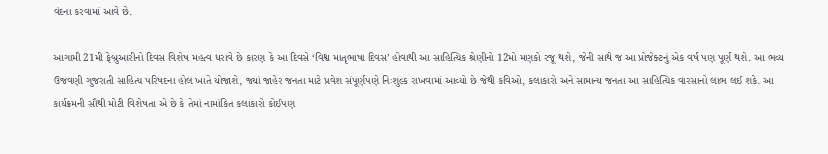વંદના કરવામાં આવે છે.

આગામી 21મી ફેબ્રુઆરીનો દિવસ વિશેષ મહત્વ ધરાવે છે કારણ કે આ દિવસે ‘વિશ્વ માતૃભાષા દિવસ’ હોવાથી આ સાહિત્યિક શ્રેણીનો 12મો મણકો રજૂ થશે, જેની સાથે જ આ પ્રોજેક્ટનું એક વર્ષ પણ પૂર્ણ થશે. આ ભવ્ય ઉજવણી ગુજરાતી સાહિત્ય પરિષદના હોલ ખાતે યોજાશે, જ્યાં જાહેર જનતા માટે પ્રવેશ સંપૂર્ણપણે નિઃશુલ્ક રાખવામાં આવ્યો છે જેથી કવિઓ, કલાકારો અને સામાન્ય જનતા આ સાહિત્યિક વારસાનો લાભ લઈ શકે. આ કાર્યક્રમની સૌથી મોટી વિશેષતા એ છે કે તેમાં નામાંકિત કલાકારો કોઈપણ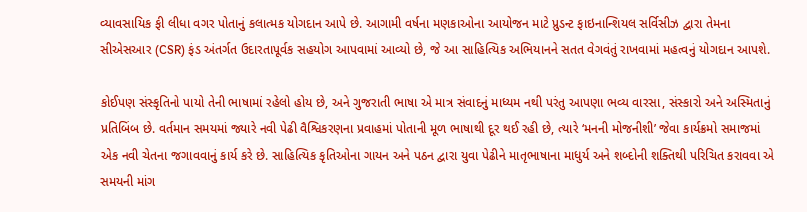વ્યાવસાયિક ફી લીધા વગર પોતાનું કલાત્મક યોગદાન આપે છે. આગામી વર્ષના મણકાઓના આયોજન માટે પ્રુડન્ટ ફાઇનાન્શિયલ સર્વિસીઝ દ્વારા તેમના સીએસઆર (CSR) ફંડ અંતર્ગત ઉદારતાપૂર્વક સહયોગ આપવામાં આવ્યો છે, જે આ સાહિત્યિક અભિયાનને સતત વેગવંતું રાખવામાં મહત્વનું યોગદાન આપશે.

કોઈપણ સંસ્કૃતિનો પાયો તેની ભાષામાં રહેલો હોય છે, અને ગુજરાતી ભાષા એ માત્ર સંવાદનું માધ્યમ નથી પરંતુ આપણા ભવ્ય વારસા, સંસ્કારો અને અસ્મિતાનું પ્રતિબિંબ છે. વર્તમાન સમયમાં જ્યારે નવી પેઢી વૈશ્વિકરણના પ્રવાહમાં પોતાની મૂળ ભાષાથી દૂર થઈ રહી છે, ત્યારે ‘મનની મોજનીશી’ જેવા કાર્યક્રમો સમાજમાં એક નવી ચેતના જગાવવાનું કાર્ય કરે છે. સાહિત્યિક કૃતિઓના ગાયન અને પઠન દ્વારા યુવા પેઢીને માતૃભાષાના માધુર્ય અને શબ્દોની શક્તિથી પરિચિત કરાવવા એ સમયની માંગ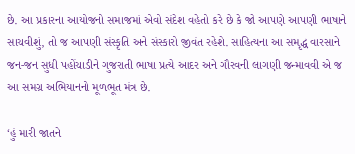છે. આ પ્રકારના આયોજનો સમાજમાં એવો સંદેશ વહેતો કરે છે કે જો આપણે આપણી ભાષાને સાચવીશું, તો જ આપણી સંસ્કૃતિ અને સંસ્કારો જીવંત રહેશે. સાહિત્યના આ સમૃદ્ધ વારસાને જન-જન સુધી પહોંચાડીને ગુજરાતી ભાષા પ્રત્યે આદર અને ગૌરવની લાગણી જન્માવવી એ જ આ સમગ્ર અભિયાનનો મૂળભૂત મંત્ર છે.

‘હું મારી જાતને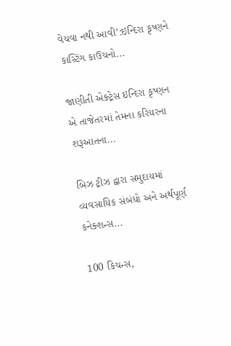વેચવા નથી આવી’:ઇન્દિરા કૃષ્ણને કાસ્ટિંગ કાઉચનો...

જાણીતી એક્ટ્રેસ ઇન્દિરા કૃષ્ણન એ તાજેતરમાં તેમના કરિયરના શરૂઆતના...

બિઝ ટ્રીઝ દ્વારા સમુદાયમાં વ્યવસાયિક સંબંધો અને અર્થપૂર્ણ કનેક્શન્સ...

100 કિચન્સ,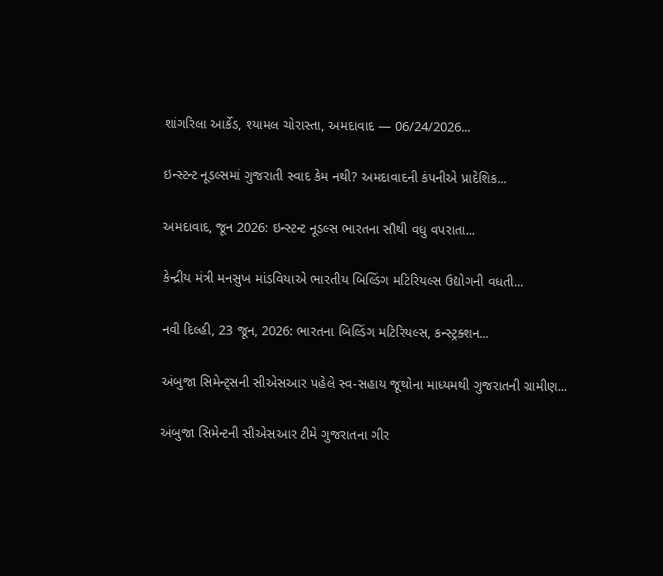શાંગરિલા આર્કેડ, શ્યામલ ચોરાસ્તા, અમદાવાદ — 06/24/2026...

ઇન્સ્ટન્ટ નૂડલ્સમાં ગુજરાતી સ્વાદ કેમ નથી? અમદાવાદની કંપનીએ પ્રાદેશિક...

અમદાવાદ, જૂન 2026: ઇન્સ્ટન્ટ નૂડલ્સ ભારતના સૌથી વધુ વપરાતા...

કેન્દ્રીય મંત્રી મનસુખ માંડવિયાએ ભારતીય બિલ્ડિંગ મટિરિયલ્સ ઉદ્યોગની વધતી...

નવી દિલ્હી, 23 જૂન, 2026: ભારતના બિલ્ડિંગ મટિરિયલ્સ, કન્સ્ટ્રક્શન...

અંબુજા સિમેન્ટ્સની સીએસઆર પહેલે સ્વ-સહાય જૂથોના માધ્યમથી ગુજરાતની ગ્રામીણ...

અંબુજા સિમેન્ટની સીએસઆર ટીમે ગુજરાતના ગીર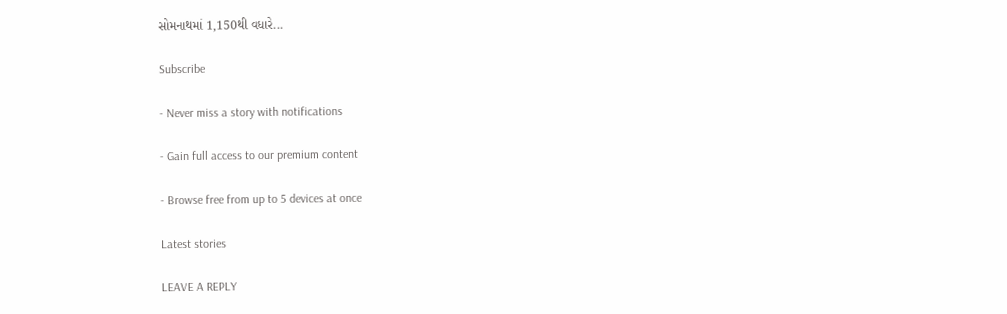સોમનાથમાં 1,150થી વધારે...

Subscribe

- Never miss a story with notifications

- Gain full access to our premium content

- Browse free from up to 5 devices at once

Latest stories

LEAVE A REPLY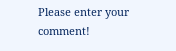Please enter your comment!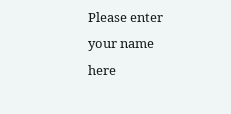Please enter your name here